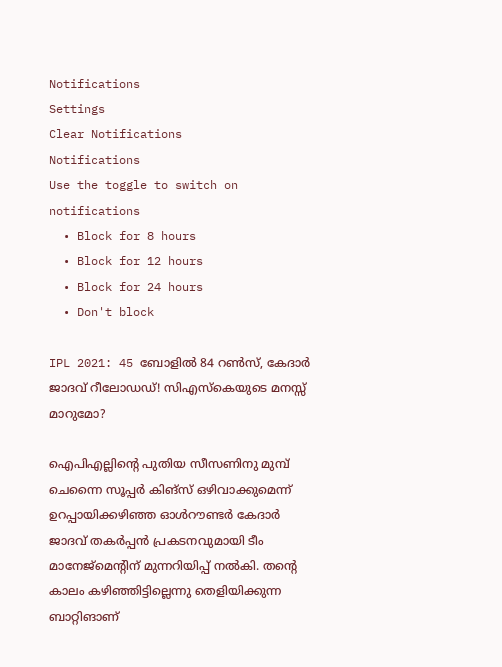Notifications
Settings
Clear Notifications
Notifications
Use the toggle to switch on notifications
  • Block for 8 hours
  • Block for 12 hours
  • Block for 24 hours
  • Don't block

IPL 2021: 45 ബോളില്‍ 84 റണ്‍സ്, കേദാര്‍ ജാദവ് റീലോഡഡ്! സിഎസ്‌കെയുടെ മനസ്സ് മാറുമോ?

ഐപിഎല്ലിന്റെ പുതിയ സീസണിനു മുമ്പ് ചെന്നൈ സൂപ്പര്‍ കിങ്‌സ് ഒഴിവാക്കുമെന്ന് ഉറപ്പായിക്കഴിഞ്ഞ ഓള്‍റൗണ്ടര്‍ കേദാര്‍ ജാദവ് തകര്‍പ്പന്‍ പ്രകടനവുമായി ടീം മാനേജ്‌മെന്റിന് മുന്നറിയിപ്പ് നല്‍കി. തന്റെ കാലം കഴിഞ്ഞിട്ടില്ലെന്നു തെളിയിക്കുന്ന ബാറ്റിങാണ്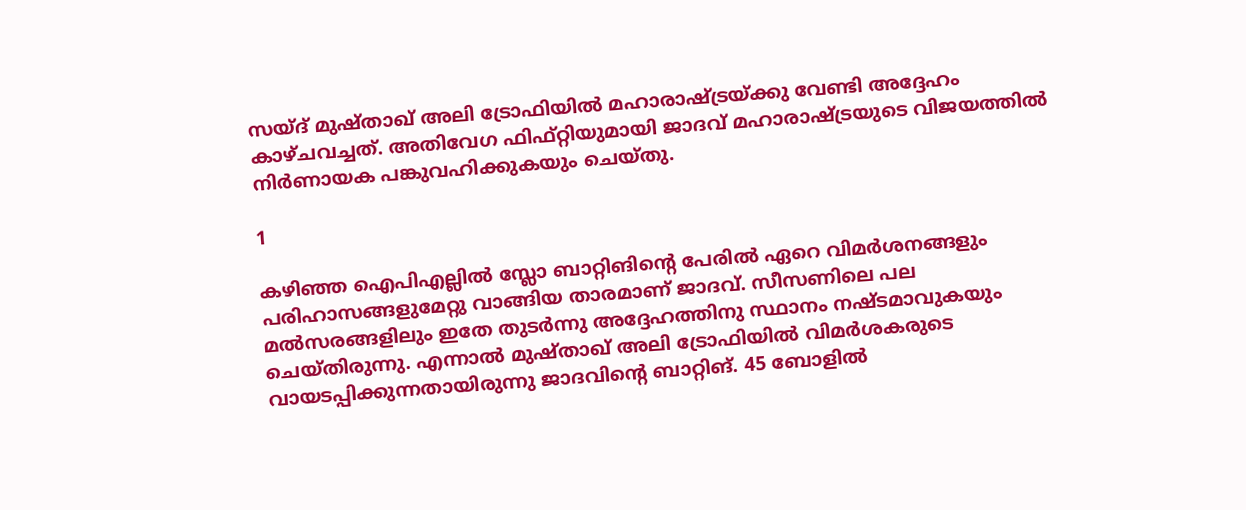സയ്ദ് മുഷ്താഖ് അലി ട്രോഫിയില്‍ മഹാരാഷ്ട്രയ്ക്കു വേണ്ടി അദ്ദേഹം കാഴ്ചവച്ചത്. അതിവേഗ ഫിഫ്റ്റിയുമായി ജാദവ് മഹാരാഷ്ട്രയുടെ വിജയത്തില്‍ നിര്‍ണായക പങ്കുവഹിക്കുകയും ചെയ്തു.

1

കഴിഞ്ഞ ഐപിഎല്ലില്‍ സ്ലോ ബാറ്റിങിന്റെ പേരില്‍ ഏറെ വിമര്‍ശനങ്ങളും പരിഹാസങ്ങളുമേറ്റു വാങ്ങിയ താരമാണ് ജാദവ്. സീസണിലെ പല മല്‍സരങ്ങളിലും ഇതേ തുടര്‍ന്നു അദ്ദേഹത്തിനു സ്ഥാനം നഷ്ടമാവുകയും ചെയ്തിരുന്നു. എന്നാല്‍ മുഷ്താഖ് അലി ട്രോഫിയില്‍ വിമര്‍ശകരുടെ വായടപ്പിക്കുന്നതായിരുന്നു ജാദവിന്റെ ബാറ്റിങ്. 45 ബോളില്‍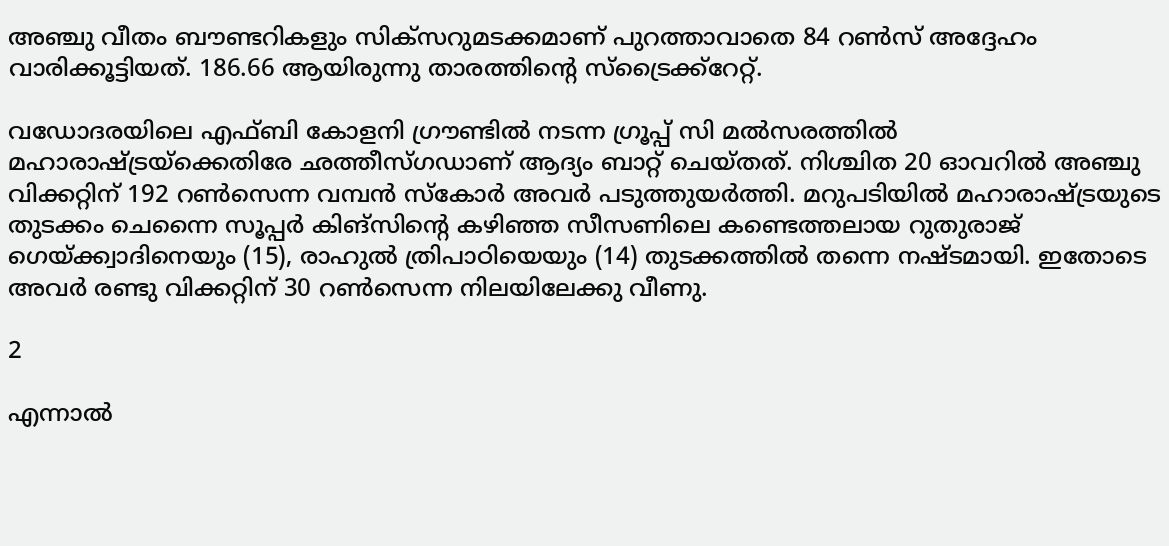അഞ്ചു വീതം ബൗണ്ടറികളും സിക്‌സറുമടക്കമാണ് പുറത്താവാതെ 84 റണ്‍സ് അദ്ദേഹം വാരിക്കൂട്ടിയത്. 186.66 ആയിരുന്നു താരത്തിന്റെ സ്‌ട്രൈക്ക്‌റേറ്റ്.

വഡോദരയിലെ എഫ്ബി കോളനി ഗ്രൗണ്ടില്‍ നടന്ന ഗ്രൂപ്പ് സി മല്‍സരത്തില്‍ മഹാരാഷ്ട്രയ്‌ക്കെതിരേ ഛത്തീസ്ഗഡാണ് ആദ്യം ബാറ്റ് ചെയ്തത്. നിശ്ചിത 20 ഓവറില്‍ അഞ്ചു വിക്കറ്റിന് 192 റണ്‍സെന്ന വമ്പന്‍ സ്‌കോര്‍ അവര്‍ പടുത്തുയര്‍ത്തി. മറുപടിയില്‍ മഹാരാഷ്ട്രയുടെ തുടക്കം ചെന്നൈ സൂപ്പര്‍ കിങ്‌സിന്റെ കഴിഞ്ഞ സീസണിലെ കണ്ടെത്തലായ റുതുരാജ് ഗെയ്ക്ക്വാദിനെയും (15), രാഹുല്‍ ത്രിപാഠിയെയും (14) തുടക്കത്തില്‍ തന്നെ നഷ്ടമായി. ഇതോടെ അവര്‍ രണ്ടു വിക്കറ്റിന് 30 റണ്‍സെന്ന നിലയിലേക്കു വീണു.

2

എന്നാല്‍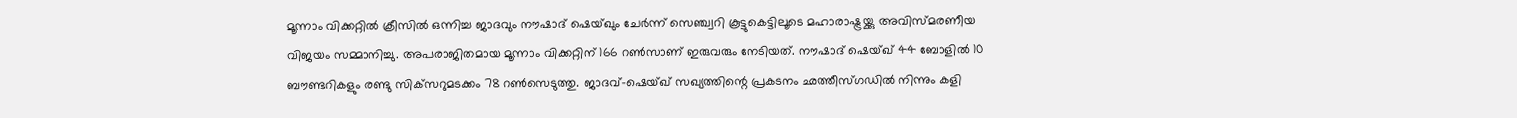മൂന്നാം വിക്കറ്റില്‍ ക്രീസില്‍ ഒന്നിച്ച ജാദവും നൗഷാദ് ഷെയ്ഖും ചേര്‍ന്ന് സെഞ്ച്വറി കൂട്ടുകെട്ടിലൂടെ മഹാരാഷ്ട്രയ്ക്കു അവിസ്മരണീയ വിജയം സമ്മാനിച്ചു. അപരാജിതമായ മൂന്നാം വിക്കറ്റിന് 166 റണ്‍സാണ് ഇരുവരും നേടിയത്. നൗഷാദ് ഷെയ്ഖ് 44 ബോളില്‍ 10 ബൗണ്ടറികളും രണ്ടു സിക്‌സറുമടക്കം 78 റണ്‍സെടുത്തു. ജാദവ്-ഷെയ്ഖ് സഖ്യത്തിന്റെ പ്രകടനം ഛത്തീസ്ഗഡില്‍ നിന്നും കളി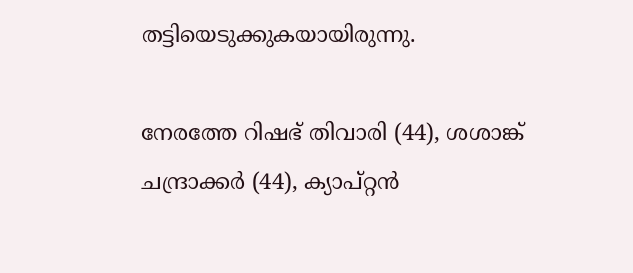തട്ടിയെടുക്കുകയായിരുന്നു.

നേരത്തേ റിഷഭ് തിവാരി (44), ശശാങ്ക് ചന്ദ്രാക്കര്‍ (44), ക്യാപ്റ്റന്‍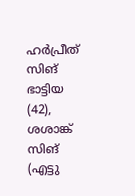ഹര്‍പ്രീത് സിങ് ഭാട്ടിയ (42), ശശാങ്ക് സിങ് (എട്ടു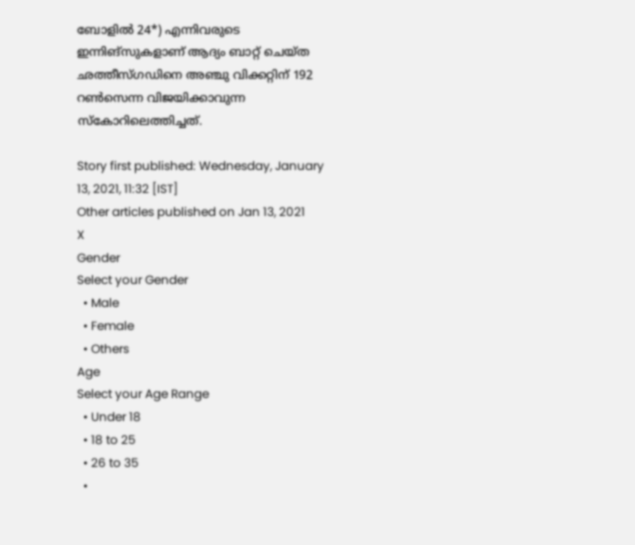ബോളില്‍ 24*) എന്നിവരുടെ ഇന്നിങ്‌സുകളാണ് ആദ്യം ബാറ്റ് ചെയ്ത ഛത്തീസ്ഗഡിനെ അഞ്ചു വിക്കറ്റിന് 192 റണ്‍സെന്ന വിജയിക്കാവുന്ന സ്‌കോറിലെത്തിച്ചത്.

Story first published: Wednesday, January 13, 2021, 11:32 [IST]
Other articles published on Jan 13, 2021
X
Gender
Select your Gender
  • Male
  • Female
  • Others
Age
Select your Age Range
  • Under 18
  • 18 to 25
  • 26 to 35
  •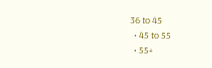36 to 45
  • 45 to 55
  • 55+